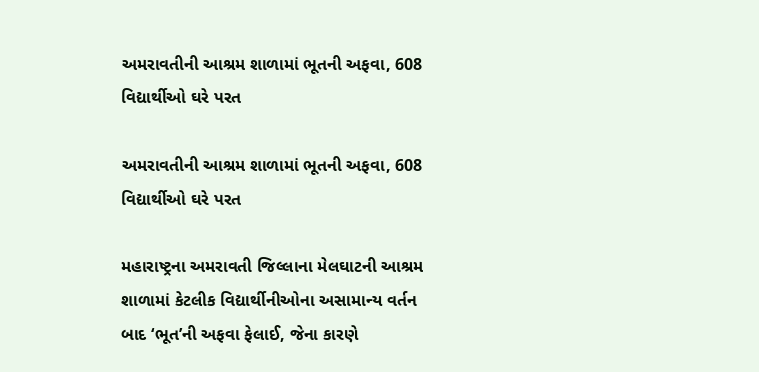અમરાવતીની આશ્રમ શાળામાં ભૂતની અફવા, 608 વિદ્યાર્થીઓ ઘરે પરત

અમરાવતીની આશ્રમ શાળામાં ભૂતની અફવા, 608 વિદ્યાર્થીઓ ઘરે પરત

મહારાષ્ટ્રના અમરાવતી જિલ્લાના મેલઘાટની આશ્રમ શાળામાં કેટલીક વિદ્યાર્થીનીઓના અસામાન્ય વર્તન બાદ ‘ભૂત’ની અફવા ફેલાઈ, જેના કારણે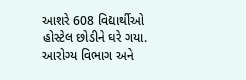આશરે 608 વિદ્યાર્થીઓ હોસ્ટેલ છોડીને ઘરે ગયા. આરોગ્ય વિભાગ અને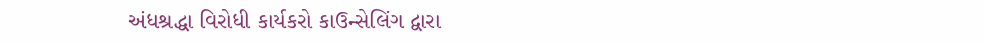અંધશ્રદ્ધા વિરોધી કાર્યકરો કાઉન્સેલિંગ દ્વારા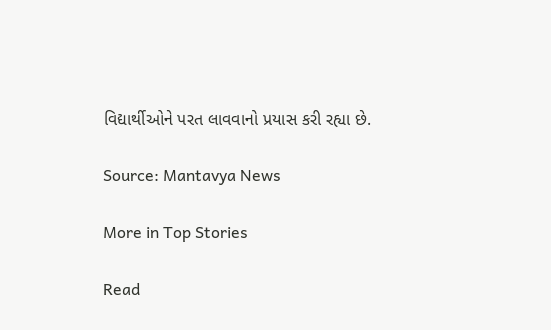વિદ્યાર્થીઓને પરત લાવવાનો પ્રયાસ કરી રહ્યા છે.

Source: Mantavya News

More in Top Stories

Read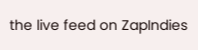the live feed on ZapIndies